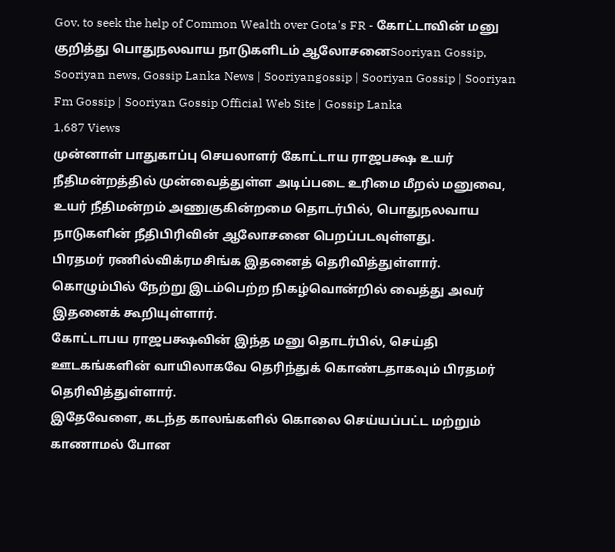Gov. to seek the help of Common Wealth over Gota's FR - கோட்டாவின் மனு குறித்து பொதுநலவாய நாடுகளிடம் ஆலோசனைSooriyan Gossip, Sooriyan news, Gossip Lanka News | Sooriyangossip | Sooriyan Gossip | Sooriyan Fm Gossip | Sooriyan Gossip Official Web Site | Gossip Lanka
1,687 Views
முன்னாள் பாதுகாப்பு செயலாளர் கோட்டாய ராஜபக்ஷ உயர் நீதிமன்றத்தில் முன்வைத்துள்ள அடிப்படை உரிமை மீறல் மனுவை, உயர் நீதிமன்றம் அணுகுகின்றமை தொடர்பில், பொதுநலவாய நாடுகளின் நீதிபிரிவின் ஆலோசனை பெறப்படவுள்ளது.
பிரதமர் ரணில்விக்ரமசிங்க இதனைத் தெரிவித்துள்ளார்.
கொழும்பில் நேற்று இடம்பெற்ற நிகழ்வொன்றில் வைத்து அவர் இதனைக் கூறியுள்ளார்.
கோட்டாபய ராஜபக்ஷவின் இந்த மனு தொடர்பில், செய்தி ஊடகங்களின் வாயிலாகவே தெரிந்துக் கொண்டதாகவும் பிரதமர் தெரிவித்துள்ளார்.
இதேவேளை, கடந்த காலங்களில் கொலை செய்யப்பட்ட மற்றும் காணாமல் போன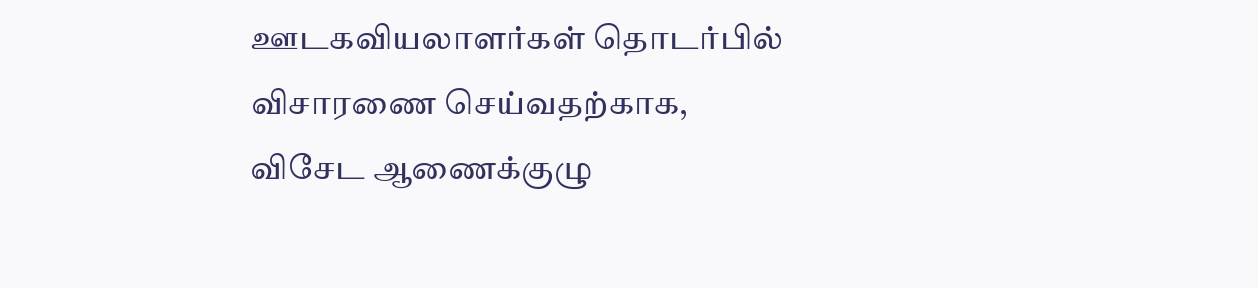ஊடகவியலாளர்கள் தொடர்பில் விசாரணை செய்வதற்காக, விசேட ஆணைக்குழு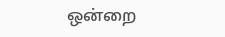ஒன்றை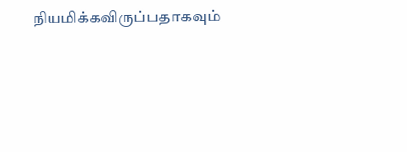நியமிக்கவிருப்பதாகவும்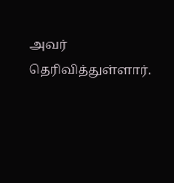அவர் தெரிவித்துள்ளார்.